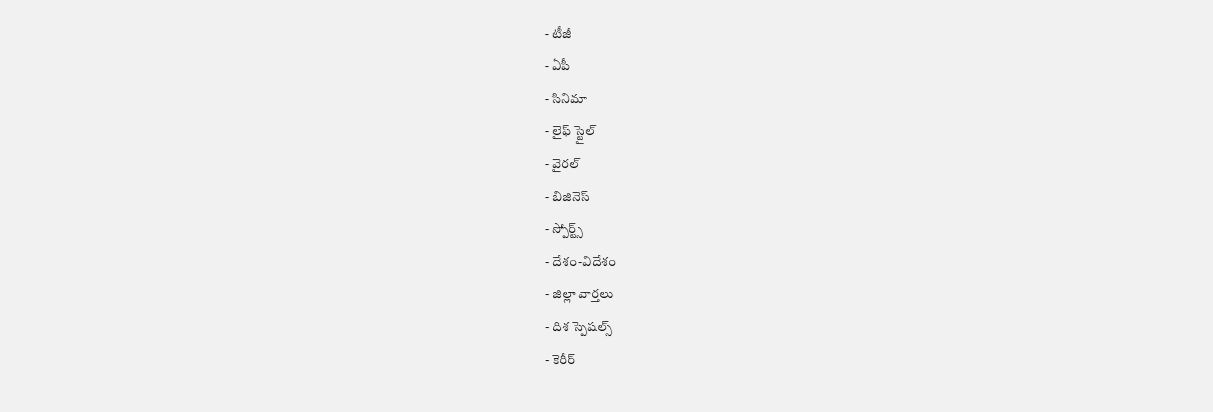- టీజీ
- ఏపీ
- సినిమా
- లైఫ్ స్టైల్
- వైరల్
- బిజినెస్
- స్పోర్ట్స్
- దేశం-విదేశం
- జిల్లా వార్తలు
- దిశ స్పెషల్స్
- కెరీర్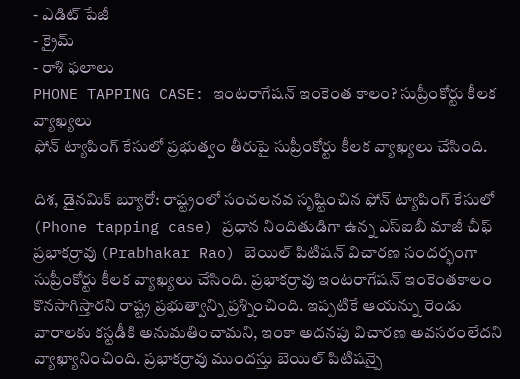- ఎడిట్ పేజీ
- క్రైమ్
- రాశి ఫలాలు
PHONE TAPPING CASE: ఇంటరాగేషన్ ఇంకెంత కాలం? సుప్రీంకోర్టు కీలక వ్యాఖ్యలు
ఫోన్ ట్యాపింగ్ కేసులో ప్రభుత్వం తీరుపై సుప్రీంకోర్టు కీలక వ్యాఖ్యలు చేసింది.

దిశ, డైనమిక్ బ్యూరో: రాష్ట్రంలో సంచలనవ సృష్టించిన ఫోన్ ట్యాపింగ్ కేసులో (Phone tapping case) ప్రధాన నిందితుడిగా ఉన్న ఎస్ఐబీ మాజీ చీఫ్ ప్రభాకర్రావు (Prabhakar Rao) బెయిల్ పిటిషన్ విచారణ సందర్భంగా సుప్రీంకోర్టు కీలక వ్యాఖ్యలు చేసింది. ప్రభాకర్రావు ఇంటరాగేషన్ ఇంకెంతకాలం కొనసాగిస్తారని రాష్ట్ర ప్రభుత్వాన్ని ప్రశ్నించింది. ఇప్పటికే ఆయన్ను రెండు వారాలకు కస్టడీకి అనుమతించామని, ఇంకా అదనపు విచారణ అవసరంలేదని వ్యాఖ్యానించింది. ప్రభాకర్రావు ముందస్తు బెయిల్ పిటిషన్పై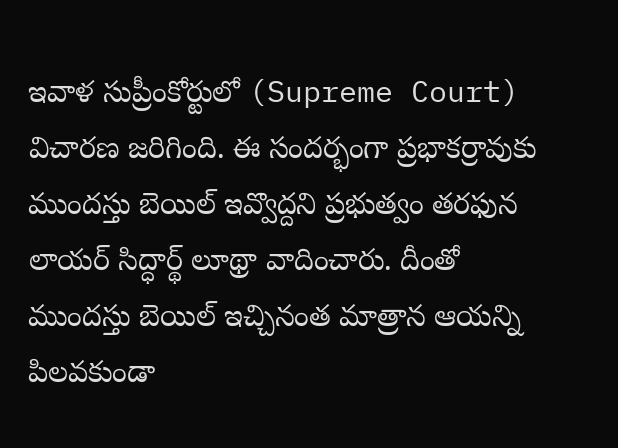ఇవాళ సుప్రీంకోర్టులో (Supreme Court) విచారణ జరిగింది. ఈ సందర్భంగా ప్రభాకర్రావుకు ముందస్తు బెయిల్ ఇవ్వొద్దని ప్రభుత్వం తరఫున లాయర్ సిద్ధార్థ్ లూథ్రా వాదించారు. దీంతో ముందస్తు బెయిల్ ఇచ్చినంత మాత్రాన ఆయన్ని పిలవకుండా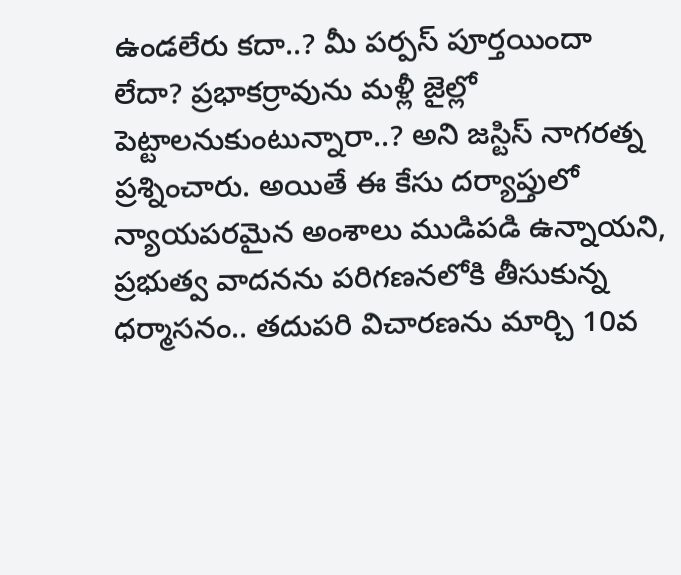ఉండలేరు కదా..? మీ పర్పస్ పూర్తయిందా లేదా? ప్రభాకర్రావును మళ్లీ జైల్లో పెట్టాలనుకుంటున్నారా..? అని జస్టిస్ నాగరత్న ప్రశ్నించారు. అయితే ఈ కేసు దర్యాప్తులో న్యాయపరమైన అంశాలు ముడిపడి ఉన్నాయని, ప్రభుత్వ వాదనను పరిగణనలోకి తీసుకున్న ధర్మాసనం.. తదుపరి విచారణను మార్చి 10వ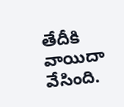తేదీకి వాయిదా వేసింది.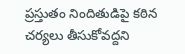ప్రస్తుతం నిందితుడిపై కఠిన చర్యలు తీసుకోవద్దని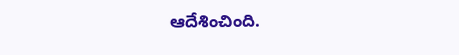ఆదేశించింది.